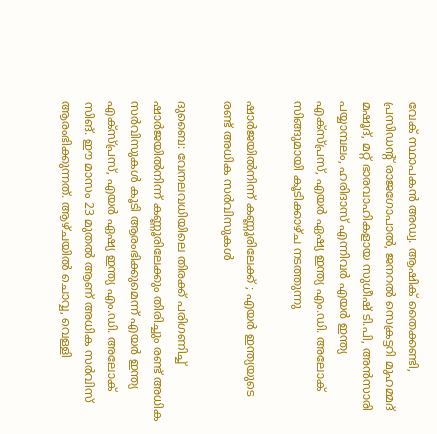വേക് സ്ഥാപകൻ അഡ്വ. ആഷിക് തൈക്കണ്ടി, പ്രസിഡന്‍റ് രാജഗോപാൽ, ജനറൽ സെക്രട്ടറി മുഹമ്മദ് മഷൂദ്, മറ്റ് ഭാരവാഹികളായ സുധീഷ് ടി.പി, അൻസാരി പയ്യാമ്പലം, ഹരിദാസ് എന്നിവർ എയർ ഇന്ത്യ എക്സ്പ്രസ്, എയർ ഏഷ്യ ഇന്ത്യ എം.ഡി. അലോക് സിങ്ങുമായി കൂടിക്കാഴ്ച നടത്തുന്നു

ഷാർജയിൽനിന്ന് കണ്ണൂരിലേക്ക് ; എയർ ഇന്ത്യയുടെ രണ്ട് അധിക സർവിസുകൾ

ദുബൈ: വേനലവധിയിലെ തിരക്ക് പരിഗണിച്ച് ഷാർജയിൽനിന്ന് കണ്ണൂരിലേക്കും തിരിച്ചും രണ്ട് അധിക സർവിസുകൾ കൂടി ആരംഭിക്കുമെന്ന് എയർ ഇന്ത്യ എക്സ്പ്രസ്, എയർ ഏഷ്യ ഇന്ത്യ എം.ഡി. അലോക് സിങ്. ഈ മാസം 23 മുതൽ ആണ് അധിക സർവിസ് ആരംഭിക്കുന്നത്. ആഴ്ചയിൽ ചൊവ്വ, വെള്ളി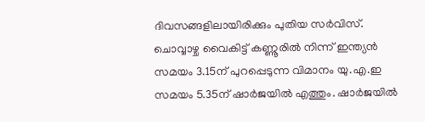ദിവസങ്ങളിലായിരിക്കും പുതിയ സർവിസ്. ചൊവ്വാഴ്ച വൈകിട്ട് കണ്ണൂരിൽ നിന്ന് ഇന്ത്യൻ സമയം 3.15ന് പുറപ്പെടുന്ന വിമാനം യു.എ.ഇ സമയം 5.35ന് ഷാർജയിൽ എത്തും. ഷാർജയിൽ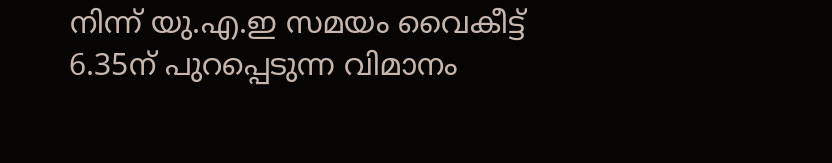നിന്ന് യു.എ.ഇ സമയം വൈകീട്ട് 6.35ന് പുറപ്പെടുന്ന വിമാനം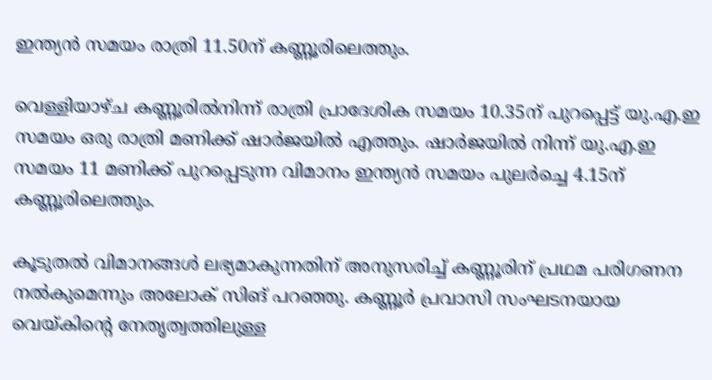ഇന്ത്യൻ സമയം രാത്രി 11.50ന് കണ്ണൂരിലെത്തും.

വെള്ളിയാഴ്ച കണ്ണൂരിൽനിന്ന് രാത്രി പ്രാദേശിക സമയം 10.35ന് പുറപ്പെട്ട് യു.എ.ഇ സമയം ഒരു രാത്രി മണിക്ക് ഷാർജയിൽ എത്തും. ഷാർജയിൽ നിന്ന് യു.എ.ഇ സമയം 11 മണിക്ക് പുറപ്പെടുന്ന വിമാനം ഇന്ത്യൻ സമയം പുലർച്ചെ 4.15ന് കണ്ണൂരിലെത്തും.

കൂടുതൽ വിമാനങ്ങൾ ലഭ്യമാകുന്നതിന് അനുസരിച്ച് കണ്ണൂരിന് പ്രഥമ പരിഗണന നൽകുമെന്നും അലോക് സിങ് പറഞ്ഞു. കണ്ണൂർ പ്രവാസി സംഘടനയായ വെയ്കിന്‍റെ നേതൃത്വത്തിലുള്ള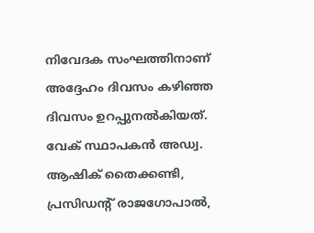നിവേദക സംഘത്തിനാണ് അദ്ദേഹം ദിവസം കഴിഞ്ഞ ദിവസം ഉറപ്പുനൽകിയത്. വേക് സ്ഥാപകൻ അഡ്വ. ആഷിക് തൈക്കണ്ടി, പ്രസിഡന്‍റ് രാജഗോപാൽ,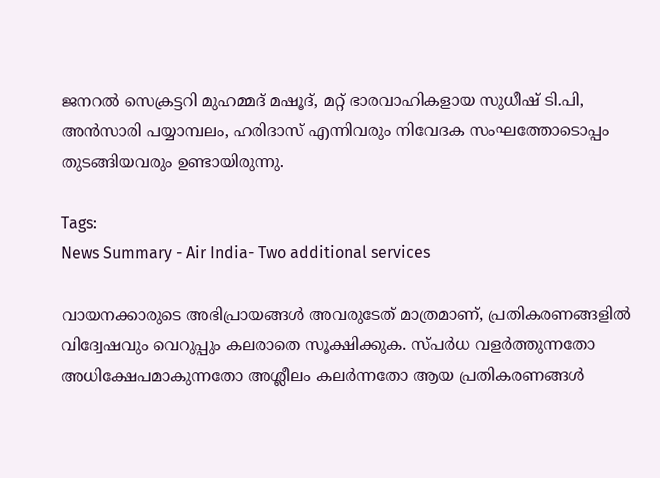ജനറൽ സെക്രട്ടറി മുഹമ്മദ് മഷൂദ്, മറ്റ് ഭാരവാഹികളായ സുധീഷ് ടി.പി, അൻസാരി പയ്യാമ്പലം, ഹരിദാസ് എന്നിവരും നിവേദക സംഘത്തോടൊപ്പം തുടങ്ങിയവരും ഉണ്ടായിരുന്നു.

Tags:
News Summary - Air India- Two additional services

വായനക്കാരുടെ അഭിപ്രായങ്ങള്‍ അവരുടേത് മാത്രമാണ്, പ്രതികരണങ്ങളിൽ വിദ്വേഷവും വെറുപ്പും കലരാതെ സൂക്ഷിക്കുക. സ്പർധ വളർത്തുന്നതോ അധിക്ഷേപമാകുന്നതോ അശ്ലീലം കലർന്നതോ ആയ പ്രതികരണങ്ങൾ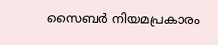സൈബർ നിയമപ്രകാരം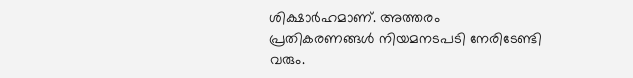ശിക്ഷാർഹമാണ്. അത്തരം പ്രതികരണങ്ങൾ നിയമനടപടി നേരിടേണ്ടി വരും.